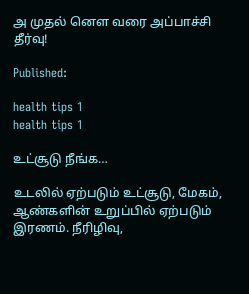அ முதல் னௌ வரை அப்பாச்சி தீர்வு!

Published:

health tips 1
health tips 1

உட்சூடு நீங்க…

உடலில் ஏற்படும் உட்சூடு, மேகம், ஆண்களின் உறுப்பில் ஏற்படும் இரணம். நீரிழிவு,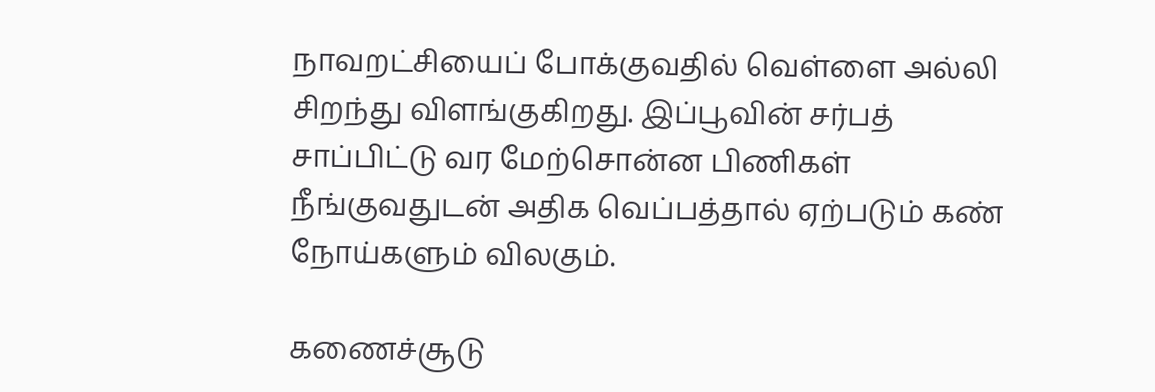நாவறட்சியைப் போக்குவதில் வெள்ளை அல்லி சிறந்து விளங்குகிறது. இப்பூவின் சர்பத் சாப்பிட்டு வர மேற்சொன்ன பிணிகள் நீங்குவதுடன் அதிக வெப்பத்தால் ஏற்படும் கண் நோய்களும் விலகும்.

கணைச்சூடு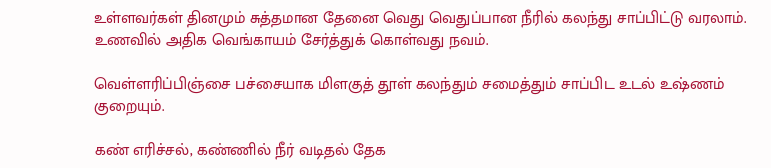உள்ளவர்கள் தினமும் சுத்தமான தேனை வெது வெதுப்பான நீரில் கலந்து சாப்பிட்டு வரலாம். உணவில் அதிக வெங்காயம் சேர்த்துக் கொள்வது நவம்.

வெள்ளரிப்பிஞ்சை பச்சையாக மிளகுத் தூள் கலந்தும் சமைத்தும் சாப்பிட உடல் உஷ்ணம் குறையும்.

கண் எரிச்சல், கண்ணில் நீர் வடிதல் தேக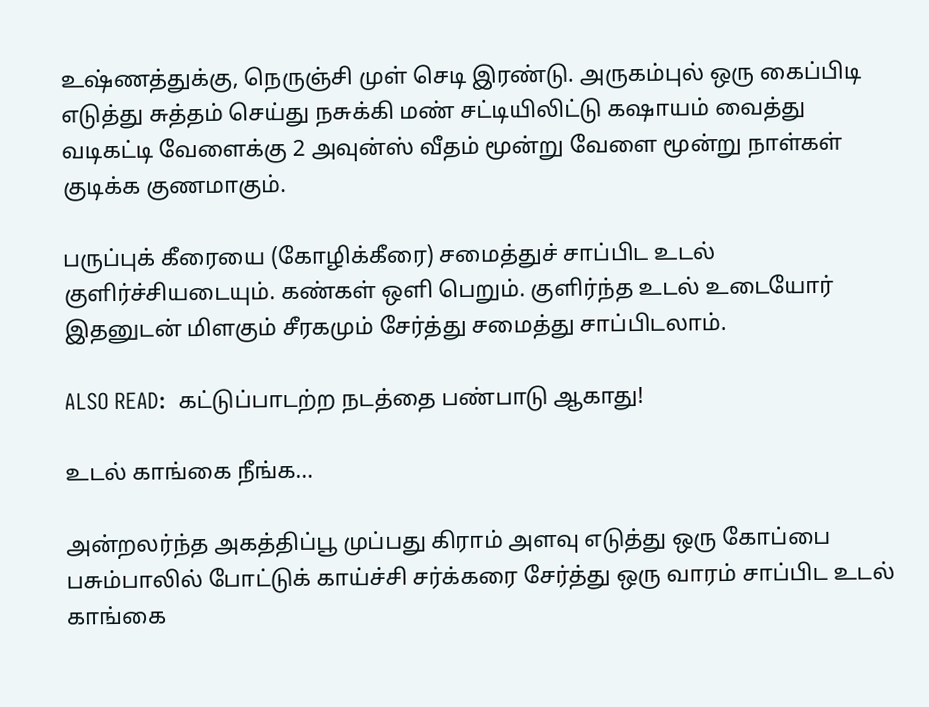உஷ்ணத்துக்கு, நெருஞ்சி முள் செடி இரண்டு. அருகம்புல் ஒரு கைப்பிடி எடுத்து சுத்தம் செய்து நசுக்கி மண் சட்டியிலிட்டு கஷாயம் வைத்து வடிகட்டி வேளைக்கு 2 அவுன்ஸ் வீதம் மூன்று வேளை மூன்று நாள்கள் குடிக்க குணமாகும்.

பருப்புக் கீரையை (கோழிக்கீரை) சமைத்துச் சாப்பிட உடல் குளிர்ச்சியடையும். கண்கள் ஒளி பெறும். குளிர்ந்த உடல் உடையோர் இதனுடன் மிளகும் சீரகமும் சேர்த்து சமைத்து சாப்பிடலாம்.

ALSO READ:  கட்டுப்பாடற்ற நடத்தை பண்பாடு ஆகாது!

உடல் காங்கை நீங்க…

அன்றலர்ந்த அகத்திப்பூ முப்பது கிராம் அளவு எடுத்து ஒரு கோப்பை பசும்பாலில் போட்டுக் காய்ச்சி சர்க்கரை சேர்த்து ஒரு வாரம் சாப்பிட உடல் காங்கை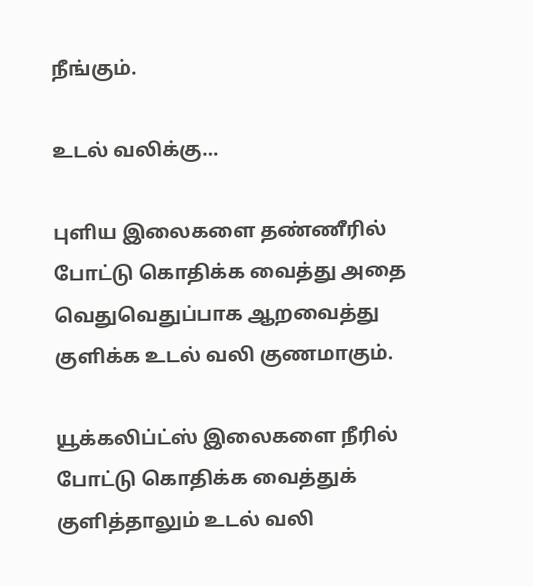நீங்கும்.

உடல் வலிக்கு…

புளிய இலைகளை தண்ணீரில் போட்டு கொதிக்க வைத்து அதை வெதுவெதுப்பாக ஆறவைத்து குளிக்க உடல் வலி குணமாகும்.

யூக்கலிப்ட்ஸ் இலைகளை நீரில் போட்டு கொதிக்க வைத்துக் குளித்தாலும் உடல் வலி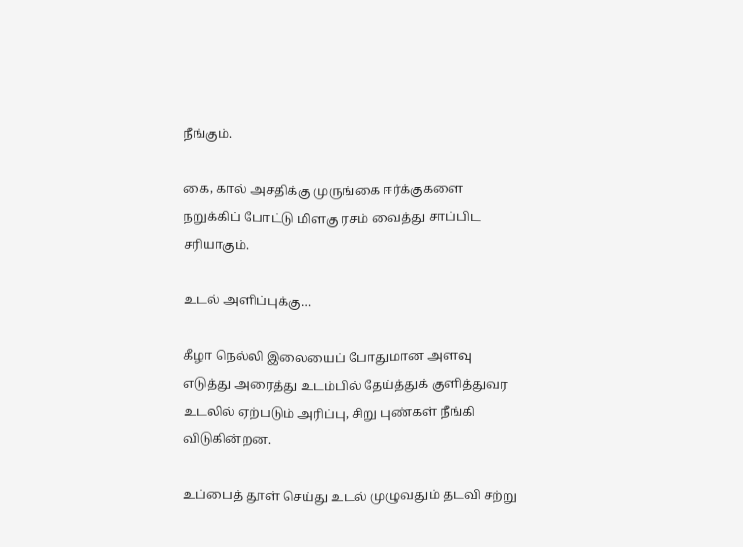நீங்கும்.

கை, கால் அசதிக்கு முருங்கை ஈர்க்குகளை நறுக்கிப் போட்டு மிளகு ரசம் வைத்து சாப்பிட சரியாகும்.

உடல் அளிப்புக்கு…

கீழா நெல்லி இலையைப் போதுமான அளவு எடுத்து அரைத்து உடம்பில் தேய்த்துக் குளித்துவர உடலில் ஏற்படும் அரிப்பு, சிறு புண்கள் நீங்கி விடுகின்றன.

உப்பைத் தூள் செய்து உடல் முழுவதும் தடவி சற்று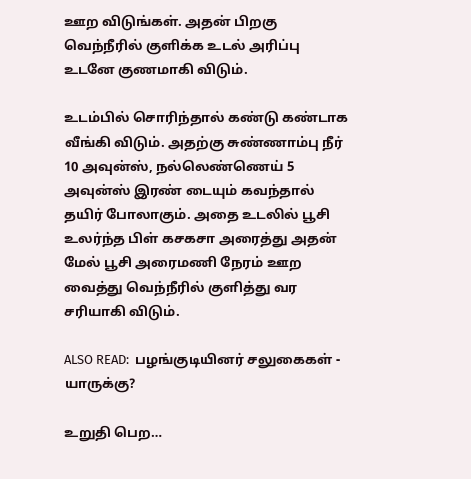ஊற விடுங்கள். அதன் பிறகு வெந்நீரில் குளிக்க உடல் அரிப்பு உடனே குணமாகி விடும்.

உடம்பில் சொரிந்தால் கண்டு கண்டாக வீங்கி விடும். அதற்கு சுண்ணாம்பு நீர் 10 அவுன்ஸ், நல்லெண்ணெய் 5 அவுன்ஸ் இரண் டையும் கவந்தால் தயிர் போலாகும். அதை உடலில் பூசி உலர்ந்த பிள் கசகசா அரைத்து அதன் மேல் பூசி அரைமணி நேரம் ஊற வைத்து வெந்நீரில் குளித்து வர சரியாகி விடும்.

ALSO READ:  பழங்குடியினர் சலுகைகள் - யாருக்கு?

உறுதி பெற…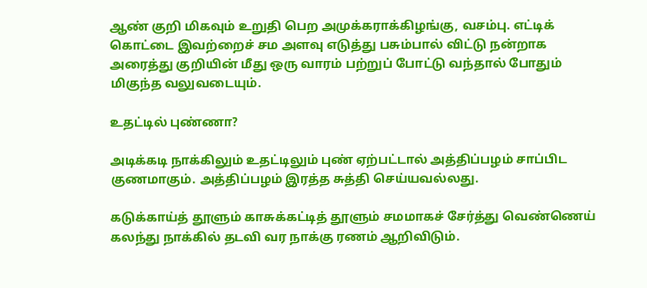ஆண் குறி மிகவும் உறுதி பெற அமுக்கராக்கிழங்கு, வசம்பு. எட்டிக் கொட்டை இவற்றைச் சம அளவு எடுத்து பசும்பால் விட்டு நன்றாக அரைத்து குறியின் மீது ஒரு வாரம் பற்றுப் போட்டு வந்தால் போதும் மிகுந்த வலுவடையும்.

உதட்டில் புண்ணா?

அடிக்கடி நாக்கிலும் உதட்டிலும் புண் ஏற்பட்டால் அத்திப்பழம் சாப்பிட குணமாகும். அத்திப்பழம் இரத்த சுத்தி செய்யவல்லது.

கடுக்காய்த் தூளும் காசுக்கட்டித் தூளும் சமமாகச் சேர்த்து வெண்ணெய் கலந்து நாக்கில் தடவி வர நாக்கு ரணம் ஆறிவிடும்.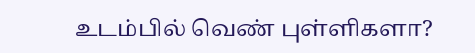உடம்பில் வெண் புள்ளிகளா?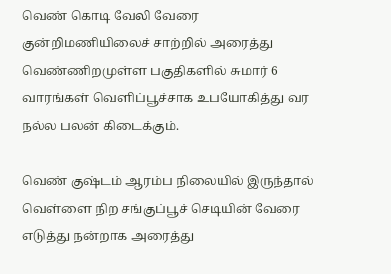வெண் கொடி வேலி வேரை குன்றிமணியிலைச் சாற்றில் அரைத்து வெண்ணிறமுள்ள பகுதிகளில் சுமார் 6 வாரங்கள் வெளிப்பூச்சாக உபயோகித்து வர நல்ல பலன் கிடைக்கும்.

வெண் குஷ்டம் ஆரம்ப நிலையில் இருந்தால் வெள்ளை நிற சங்குப்பூச் செடியின் வேரை எடுத்து நன்றாக அரைத்து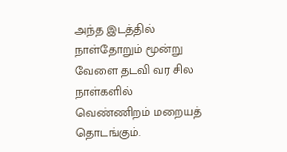அந்த இடத்தில் நாள்தோறும் மூன்று வேளை தடவி வர சில நாள்களில் வெண்ணிறம் மறையத் தொடங்கும்.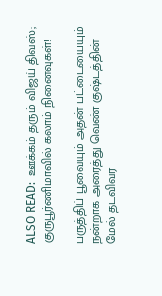ALSO READ:  ஊக்கம் தரும் விஜய் திவஸ்; குருபூர்ணிமாவில் கலாம் நினைவுகள்!

பருத்திப் பூவையும் அதன் பட்டையையும் நன்றாக அரைத்து வெண் குஷ்டத்தின் மேல் தடவிவர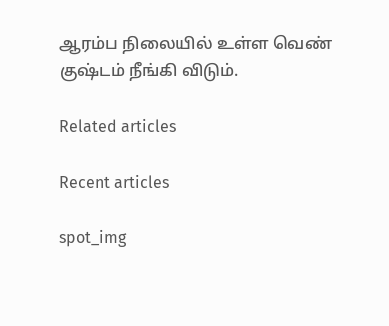ஆரம்ப நிலையில் உள்ள வெண் குஷ்டம் நீங்கி விடும்.

Related articles

Recent articles

spot_img